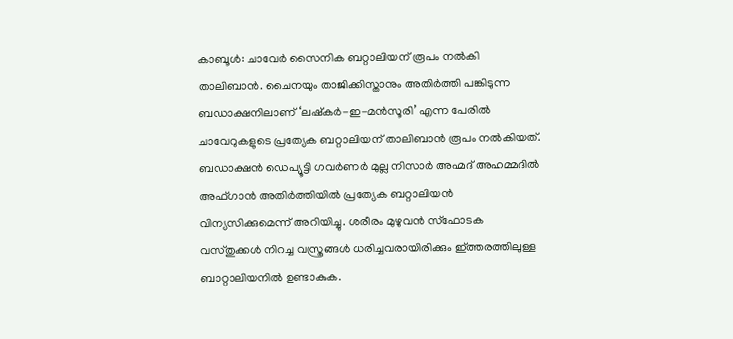കാബൂൾ: ചാവേർ സൈനിക ബറ്റാലിയന് രൂപം നൽകി താലിബാൻ. ചൈനയും താജിക്കിസ്താനും അതിർത്തി പങ്കിടുന്ന ബഡാക്ഷനിലാണ് ‘ലഷ്കർ-ഇ-മൻസൂരി’ എന്ന പേരിൽ ചാവേറുകളുടെ പ്രത്യേക ബറ്റാലിയന് താലിബാൻ രൂപം നൽകിയത്. ബഡാക്ഷൻ ഡെപ്യൂട്ടി ഗവർണർ മുല്ല നിസാർ അഹ്മദ് അഹമ്മദിൽ അഫ്ഗാൻ അതിർത്തിയിൽ പ്രത്യേക ബറ്റാലിയൻ വിന്യസിക്കുമെന്ന് അറിയിച്ചു. ശരീരം മുഴുവൻ സ്ഫോടക വസ്തുക്കൾ നിറച്ച വസ്ത്രങ്ങൾ ധരിച്ചവരായിരിക്കും ഇ്ത്തരത്തിലുള്ള ബാറ്റാലിയനിൽ ഉണ്ടാകുക.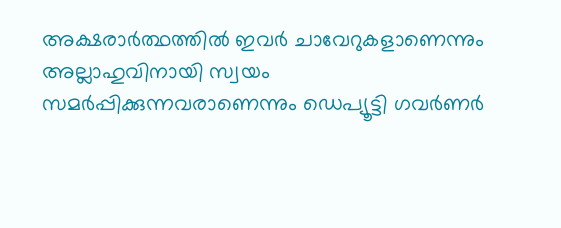അക്ഷരാർത്ഥത്തിൽ ഇവർ ചാവേറുകളാണെന്നും അല്ലാഹുവിനായി സ്വയം സമർപ്പിക്കുന്നവരാണെന്നും ഡെപ്യൂട്ടി ഗവർണർ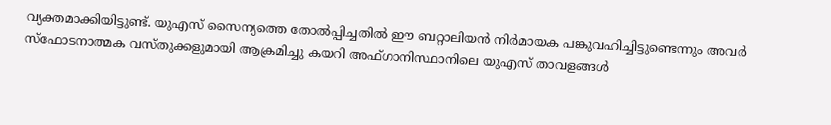വ്യക്തമാക്കിയിട്ടുണ്ട്. യുഎസ് സൈന്യത്തെ തോൽപ്പിച്ചതിൽ ഈ ബറ്റാലിയൻ നിർമായക പങ്കുവഹിച്ചിട്ടുണ്ടെന്നും അവർ സ്ഫോടനാത്മക വസ്തുക്കളുമായി ആക്രമിച്ചു കയറി അഫ്ഗാനിസ്ഥാനിലെ യുഎസ് താവളങ്ങൾ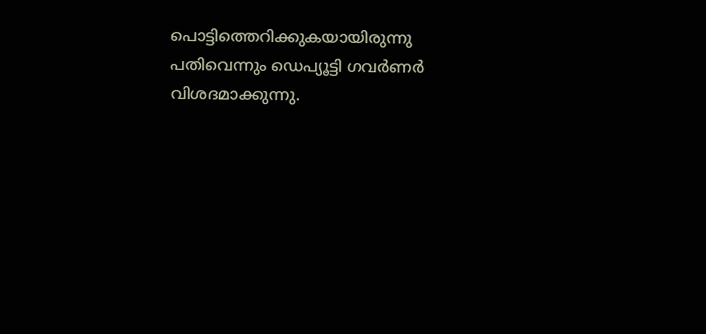പൊട്ടിത്തെറിക്കുകയായിരുന്നു പതിവെന്നും ഡെപ്യൂട്ടി ഗവർണർ വിശദമാക്കുന്നു.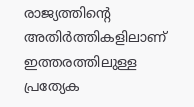രാജ്യത്തിന്റെ അതിർത്തികളിലാണ് ഇത്തരത്തിലുള്ള പ്രത്യേക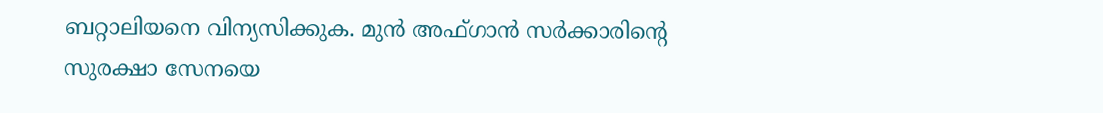ബറ്റാലിയനെ വിന്യസിക്കുക. മുൻ അഫ്ഗാൻ സർക്കാരിന്റെ സുരക്ഷാ സേനയെ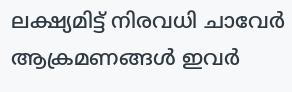ലക്ഷ്യമിട്ട് നിരവധി ചാവേർ ആക്രമണങ്ങൾ ഇവർ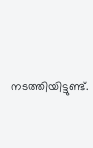നടത്തിയിട്ടുണ്ട്.